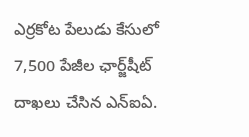ఎర్రకోట పేలుడు కేసులో 7,500 పేజీల ఛార్జ్‌షీట్ దాఖలు చేసిన ఎన్‌ఐఏ.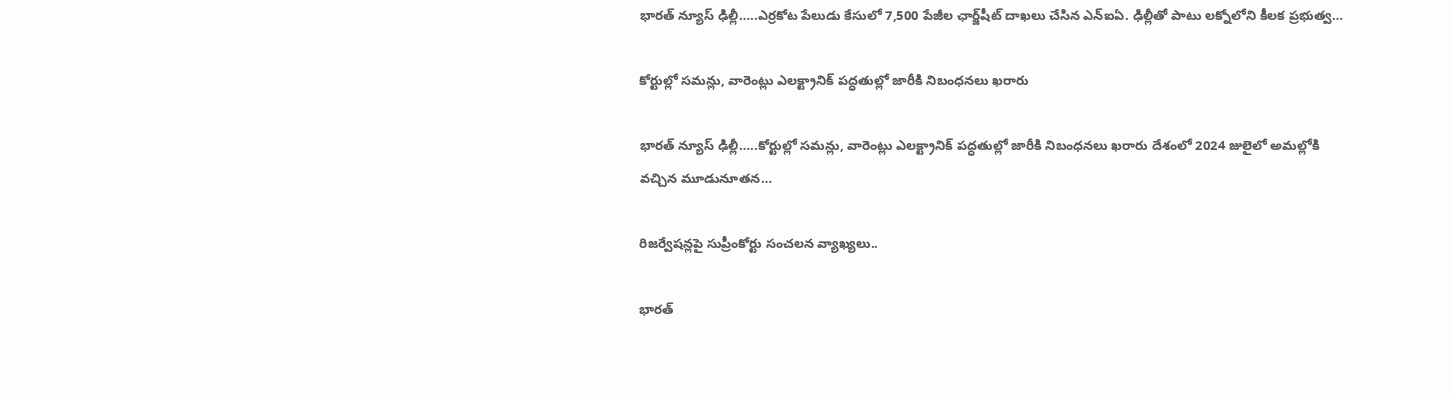భారత్ న్యూస్ ఢిల్లీ…..ఎర్రకోట పేలుడు కేసులో 7,500 పేజీల ఛార్జ్‌షీట్ దాఖలు చేసిన ఎన్‌ఐఏ. ఢిల్లీతో పాటు లక్నోలోని కీలక ప్రభుత్వ…

కోర్టుల్లో సమన్లు, వారెంట్లు ఎలక్ట్రానిక్ పద్ధతుల్లో జారీకి నిబంధనలు ఖరారు

భారత్ న్యూస్ ఢిల్లీ…..కోర్టుల్లో సమన్లు, వారెంట్లు ఎలక్ట్రానిక్ పద్ధతుల్లో జారీకి నిబంధనలు ఖరారు దేశంలో 2024 జులైలో అమల్లోకి వచ్చిన మూడునూతన…

రిజర్వేషన్లపై సుప్రీంకోర్టు సంచలన వ్యాఖ్యలు..

భారత్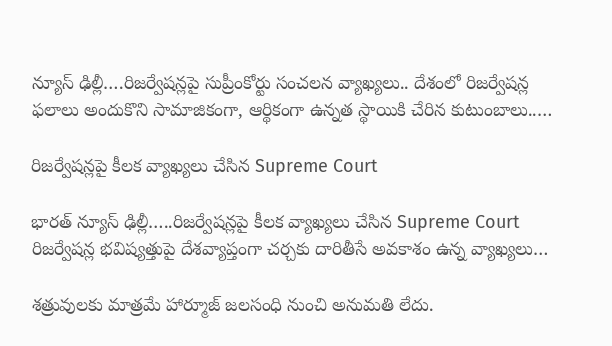న్యూస్ ఢిల్లీ….రిజర్వేషన్లపై సుప్రీంకోర్టు సంచలన వ్యాఖ్యలు.. దేశంలో రిజర్వేషన్ల ఫలాలు అందుకొని సామాజికంగా, ఆర్థికంగా ఉన్నత స్థాయికి చేరిన కుటుంబాలు..…

రిజర్వేషన్లపై కీలక వ్యాఖ్యలు చేసిన Supreme Court

భారత్ న్యూస్ ఢిల్లీ…..రిజర్వేషన్లపై కీలక వ్యాఖ్యలు చేసిన Supreme Court రిజర్వేషన్ల భవిష్యత్తుపై దేశవ్యాప్తంగా చర్చకు దారితీసే అవకాశం ఉన్న వ్యాఖ్యలు…

శత్రువులకు మాత్రమే హార్మూజ్‌ జలసంధి నుంచి అనుమతి లేదు.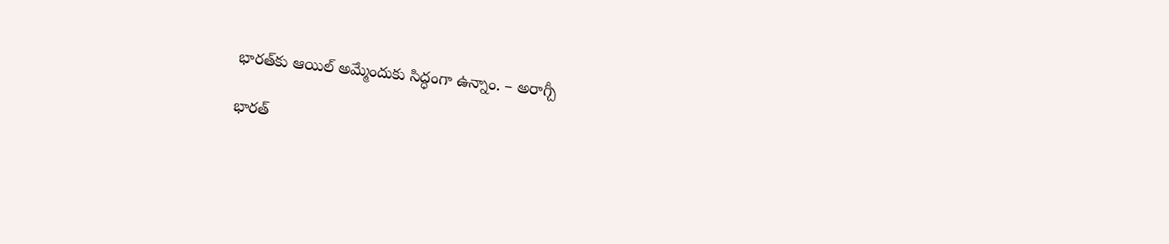భారత్‌కు ఆయిల్‌ అమ్మేందుకు సిద్ధంగా ఉన్నాం. – అరాగ్చీ

భారత్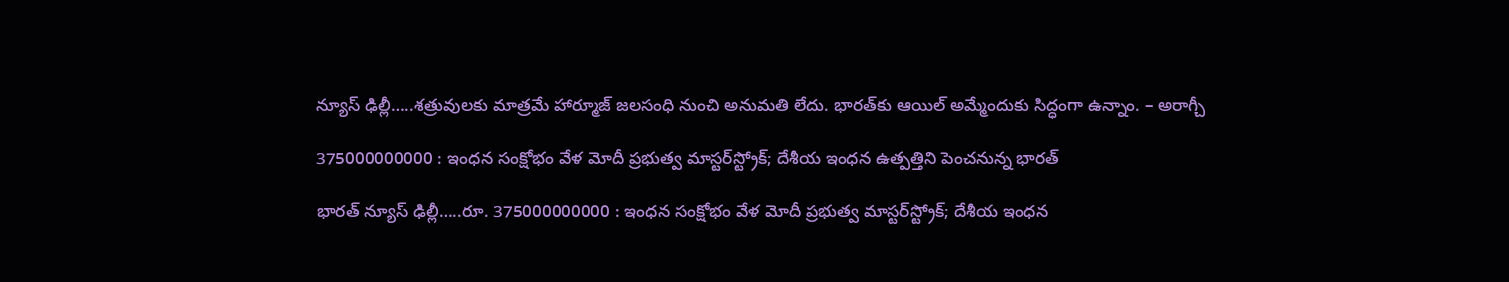న్యూస్ ఢిల్లీ…..శత్రువులకు మాత్రమే హార్మూజ్‌ జలసంధి నుంచి అనుమతి లేదు. భారత్‌కు ఆయిల్‌ అమ్మేందుకు సిద్ధంగా ఉన్నాం. – అరాగ్చీ

375000000000 : ఇంధన సంక్షోభం వేళ మోదీ ప్రభుత్వ మాస్టర్‌స్ట్రోక్; దేశీయ ఇంధన ఉత్పత్తిని పెంచనున్న భారత్

భారత్ న్యూస్ ఢిల్లీ…..రూ. 375000000000 : ఇంధన సంక్షోభం వేళ మోదీ ప్రభుత్వ మాస్టర్‌స్ట్రోక్; దేశీయ ఇంధన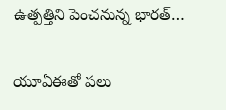ఉత్పత్తిని పెంచనున్న భారత్…

యూఏఈతో పలు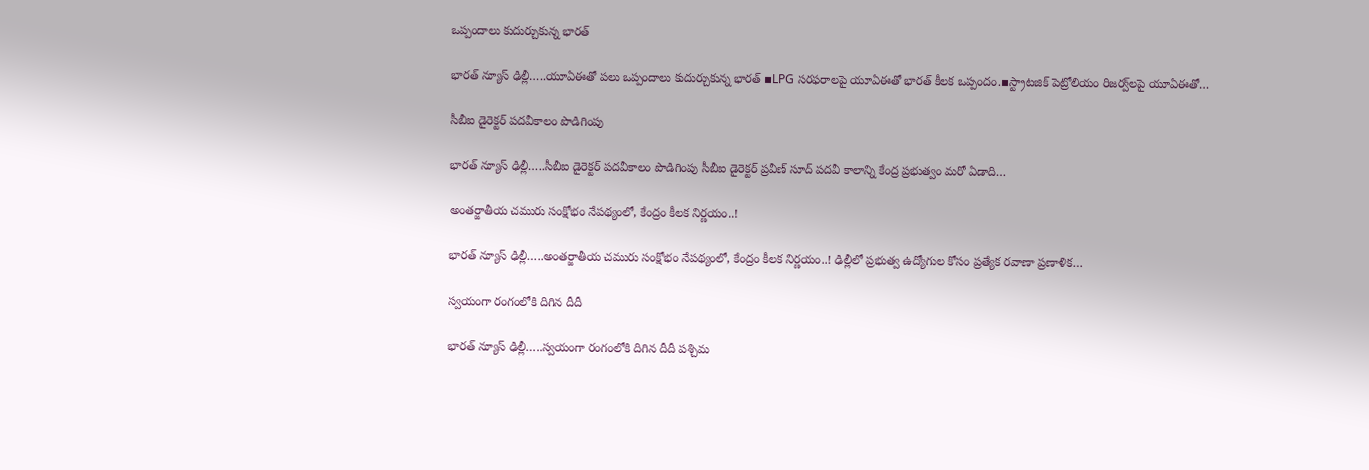ఒప్పందాలు కుదుర్చుకున్న భారత్‌

భారత్ న్యూస్ ఢిల్లీ…..యూఏఈతో పలు ఒప్పందాలు కుదుర్చుకున్న భారత్‌ ▪LPG సరఫరాలపై యూఏఈతో భారత్‌ కీలక ఒప్పందం.▪స్ట్రాటజిక్‌ పెట్రోలియం రిజర్వ్‌లపై యూఏఈతో…

సీబీఐ డైరెక్టర్ పదవీకాలం పొడిగింపు

భారత్ న్యూస్ ఢిల్లీ…..సీబీఐ డైరెక్టర్ పదవీకాలం పొడిగింపు సీబీఐ డైరెక్టర్ ప్రవీణ్ సూద్ పదవీ కాలాన్ని కేంద్ర ప్రభుత్వం మరో ఏడాది…

అంతర్జాతీయ చమురు సంక్షోభం నేపథ్యంలో, కేంద్రం కీలక నిర్ణయం..!

భారత్ న్యూస్ ఢిల్లీ…..అంతర్జాతీయ చమురు సంక్షోభం నేపథ్యంలో, కేంద్రం కీలక నిర్ణయం..! ఢిల్లీలో ప్రభుత్వ ఉద్యోగుల కోసం ప్రత్యేక రవాణా ప్రణాళిక…

స్వయంగా రంగంలోకి దిగిన దీదీ

భారత్ న్యూస్ ఢిల్లీ…..స్వయంగా రంగంలోకి దిగిన దీదీ పశ్చిమ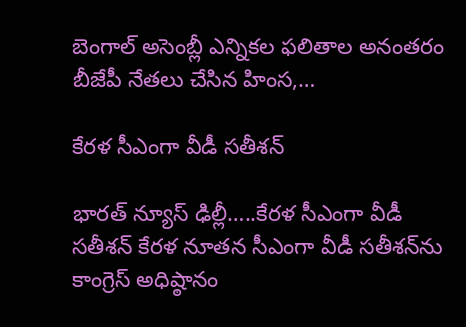బెంగాల్ అసెంబ్లీ ఎన్నికల ఫలితాల అనంతరం బీజేపీ నేత‌లు చేసిన‌ హింస,…

కేరళ సీఎంగా వీడీ సతీశన్‌

భారత్ న్యూస్ ఢిల్లీ…..కేరళ సీఎంగా వీడీ సతీశన్‌ కేరళ నూతన సీఎంగా వీడీ సతీశన్‌ను కాంగ్రెస్‌ అధిష్ఠానం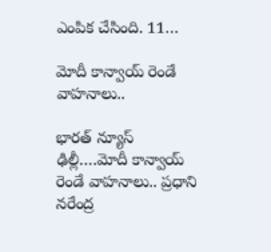ఎంపిక చేసింది. 11…

మోదీ కాన్వాయ్ రెండే వాహనాలు..

భారత్ న్యూస్ ఢిల్లీ….మోదీ కాన్వాయ్ రెండే వాహనాలు.. ప్రధాని నరేంద్ర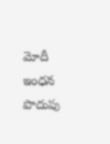మోదీ ఇంధన పొదుపు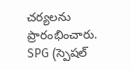చర్యలను ప్రారంభించారు. SPG (స్పెషల్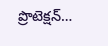ప్రొటెక్షన్…